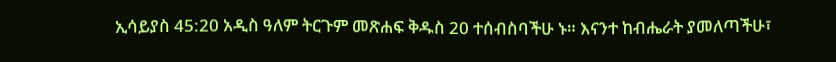ኢሳይያስ 45:20 አዲስ ዓለም ትርጉም መጽሐፍ ቅዱስ 20 ተሰብስባችሁ ኑ። እናንተ ከብሔራት ያመለጣችሁ፣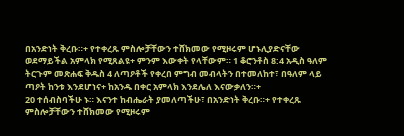በአንድነት ቅረቡ።+ የተቀረጹ ምስሎቻቸውን ተሸክመው የሚዞሩም ሆኑሊያድናቸው ወደማይችል አምላክ የሚጸልዩ+ ምንም እውቀት የላቸውም። 1 ቆሮንቶስ 8:4 አዲስ ዓለም ትርጉም መጽሐፍ ቅዱስ 4 ለጣዖቶች የቀረበ ምግብ መብላትን በተመለከተ፣ በዓለም ላይ ጣዖት ከንቱ እንደሆነና+ ከአንዱ በቀር አምላክ እንደሌለ እናውቃለን።+
20 ተሰብስባችሁ ኑ። እናንተ ከብሔራት ያመለጣችሁ፣ በአንድነት ቅረቡ።+ የተቀረጹ ምስሎቻቸውን ተሸክመው የሚዞሩም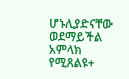ሆኑሊያድናቸው ወደማይችል አምላክ የሚጸልዩ+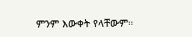ምንም እውቀት የላቸውም።